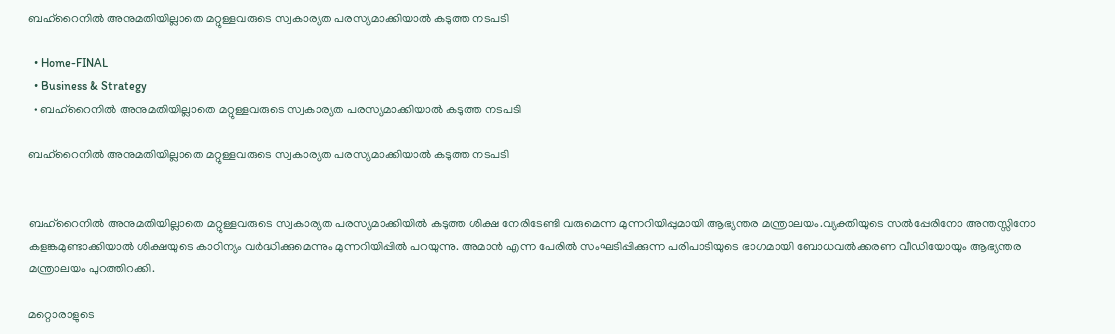ബഹ്റൈനില്‍ അനുമതിയില്ലാതെ മറ്റുള്ളവരുടെ സ്വകാര്യത പരസ്യമാക്കിയാല്‍ കടുത്ത നടപടി

  • Home-FINAL
  • Business & Strategy
  • ബഹ്റൈനില്‍ അനുമതിയില്ലാതെ മറ്റുള്ളവരുടെ സ്വകാര്യത പരസ്യമാക്കിയാല്‍ കടുത്ത നടപടി

ബഹ്റൈനില്‍ അനുമതിയില്ലാതെ മറ്റുള്ളവരുടെ സ്വകാര്യത പരസ്യമാക്കിയാല്‍ കടുത്ത നടപടി


ബഹ്‌റൈനില്‍ അനുമതിയില്ലാതെ മറ്റുള്ളവരുടെ സ്വകാര്യത പരസ്യമാക്കിയില്‍ കടുത്ത ശിക്ഷ നേരിടേണ്ടി വരുമെന്ന മുന്നറിയിപ്പുമായി ആഭ്യന്തര മന്ത്രാലയം.വ്യക്തിയുടെ സല്‍പ്പേരിനോ അന്തസ്സിനോ കളങ്കമുണ്ടാക്കിയാല്‍ ശിക്ഷയുടെ കാഠിന്യം വര്‍ദ്ധിക്കുമെന്നും മുന്നറിയിപ്പില്‍ പറയുന്നു. അമാന്‍ എന്ന പേരില്‍ സംഘടിപ്പിക്കുന്ന പരിപാടിയുടെ ഭാഗമായി ബോധവല്‍ക്കരണ വീഡിയോയും ആഭ്യന്തര മന്ത്രാലയം പുറത്തിറക്കി.

മറ്റൊരാളുടെ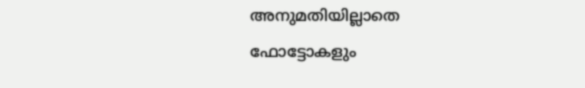അനുമതിയില്ലാതെ ഫോട്ടോകളും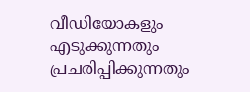വീഡിയോകളും എടുക്കുന്നതും പ്രചരിപ്പിക്കുന്നതും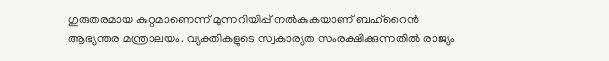ഗുരുതരമായ കുറ്റമാണെന്ന് മുന്നറിയിപ്പ് നല്‍കുകയാണ് ബഹ്‌റൈന്‍ ആഭ്യന്തര മന്ത്രാലയം. വ്യക്തികളുടെ സ്വകാര്യത സംരക്ഷിക്കുന്നതില്‍ രാജ്യം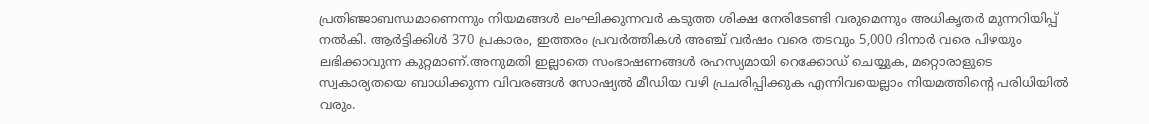പ്രതിഞ്ജാബന്ധമാണെന്നും നിയമങ്ങള്‍ ലംഘിക്കുന്നവര്‍ കടുത്ത ശിക്ഷ നേരിടേണ്ടി വരുമെന്നും അധികൃതര്‍ മുന്നറിയിപ്പ് നല്‍കി. ആര്‍ട്ടിക്കിള്‍ 370 പ്രകാരം, ഇത്തരം പ്രവര്‍ത്തികള്‍ അഞ്ച് വര്‍ഷം വരെ തടവും 5,000 ദിനാര്‍ വരെ പിഴയും ലഭിക്കാവുന്ന കുറ്റമാണ്.അനുമതി ഇല്ലാതെ സംഭാഷണങ്ങള്‍ രഹസ്യമായി റെക്കോഡ് ചെയ്യുക, മറ്റൊരാളുടെ സ്വകാര്യതയെ ബാധിക്കുന്ന വിവരങ്ങള്‍ സോഷ്യല്‍ മീഡിയ വഴി പ്രചരിപ്പിക്കുക എന്നിവയെല്ലാം നിയമത്തിന്റെ പരിധിയില്‍ വരും.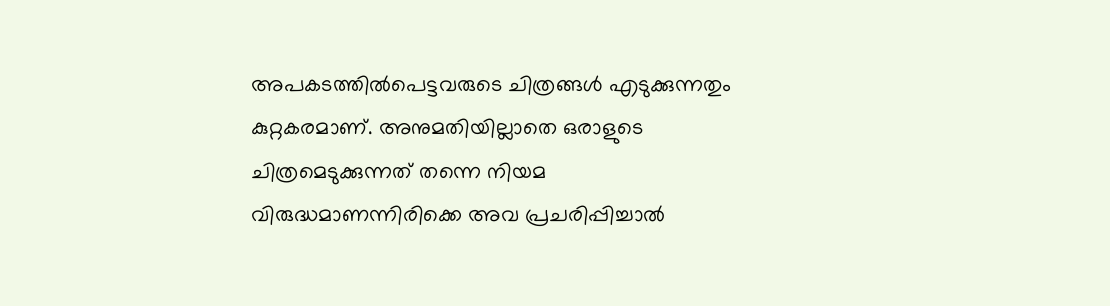അപകടത്തില്‍പെട്ടവരുടെ ചിത്രങ്ങള്‍ എടുക്കുന്നതും കുറ്റകരമാണ്. അനുമതിയില്ലാതെ ഒരാളുടെ ചിത്രമെടുക്കുന്നത് തന്നെ നിയമ വിരുദ്ധമാണന്നിരിക്കെ അവ പ്രചരിപ്പിച്ചാല്‍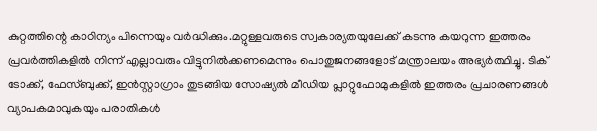കുറ്റത്തിന്റെ കാഠിന്യം പിന്നെയും വര്‍ദ്ധിക്കും.മറ്റുള്ളവരുടെ സ്വകാര്യതയുലേക്ക് കടന്നു കയറുന്ന ഇത്തരം പ്രവര്‍ത്തികളില്‍ നിന്ന് എല്ലാവരും വിട്ടുനില്‍ക്കണമെന്നും പൊതുജനങ്ങളോട് മന്ത്രാലയം അഭ്യര്‍ത്ഥിച്ചു. ടിക് ടോക്ക്, ഫേസ്ബുക്ക്, ഇന്‍സ്റ്റാഗ്രാം തുടങ്ങിയ സോഷ്യല്‍ മീഡിയ പ്ലാറ്റുഫോമുകളില്‍ ഇത്തരം പ്രചാരണങ്ങള്‍ വ്യാപകമാവുകയും പരാതികള്‍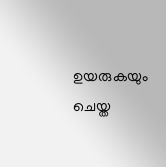ഉയരുകയും ചെയ്ത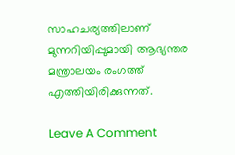സാഹചര്യത്തിലാണ് മുന്നറിയിപ്പുമായി ആഭ്യന്തര മന്ത്രാലയം രംഗത്ത് എത്തിയിരിക്കുന്നത്.

Leave A Comment